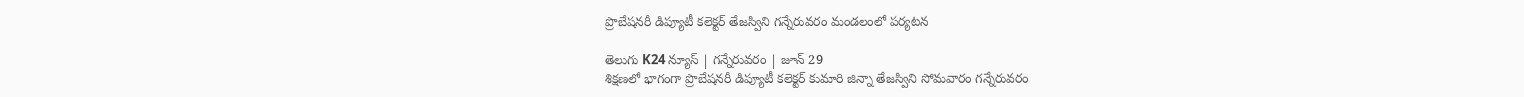ప్రొబేషనరీ డిప్యూటీ కలెక్టర్ తేజస్విని గన్నేరువరం మండలంలో పర్యటన

తెలుగు K24 న్యూస్ | గన్నేరువరం | జూన్ 29
శిక్షణలో భాగంగా ప్రొబేషనరీ డిప్యూటీ కలెక్టర్ కుమారి జిన్నా తేజస్విని సోమవారం గన్నేరువరం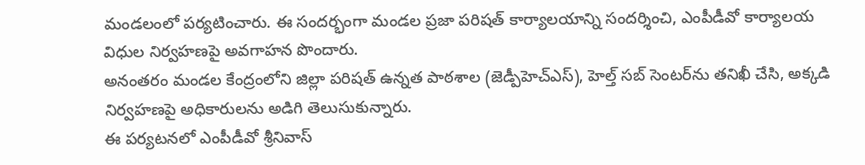మండలంలో పర్యటించారు. ఈ సందర్భంగా మండల ప్రజా పరిషత్ కార్యాలయాన్ని సందర్శించి, ఎంపీడీవో కార్యాలయ విధుల నిర్వహణపై అవగాహన పొందారు.
అనంతరం మండల కేంద్రంలోని జిల్లా పరిషత్ ఉన్నత పాఠశాల (జెడ్పీహెచ్‌ఎస్), హెల్త్ సబ్ సెంటర్‌ను తనిఖీ చేసి, అక్కడి నిర్వహణపై అధికారులను అడిగి తెలుసుకున్నారు.
ఈ పర్యటనలో ఎంపీడీవో శ్రీనివాస్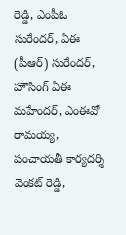రెడ్డి, ఎంపీఓ సురేందర్, ఏఈ (పీఆర్) సురేందర్, హౌసింగ్ ఏఈ మహేందర్, ఎంఈవో రామయ్య, పంచాయతీ కార్యదర్శి వెంకట్ రెడ్డి,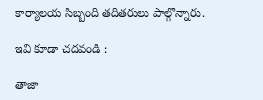కార్యాలయ సిబ్బంది తదితరులు పాల్గొన్నారు.

ఇవి కూడా చదవండి :

తాజా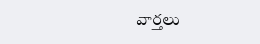వార్తలు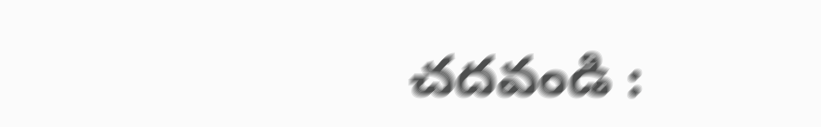చదవండి :